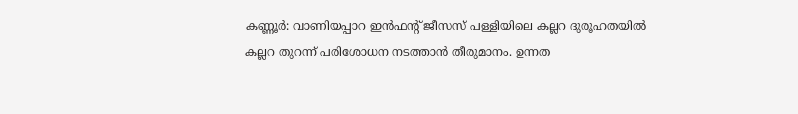കണ്ണൂർ: വാണിയപ്പാറ ഇൻഫന്റ് ജീസസ് പള്ളിയിലെ കല്ലറ ദുരൂഹതയിൽ കല്ലറ തുറന്ന് പരിശോധന നടത്താൻ തീരുമാനം. ഉന്നത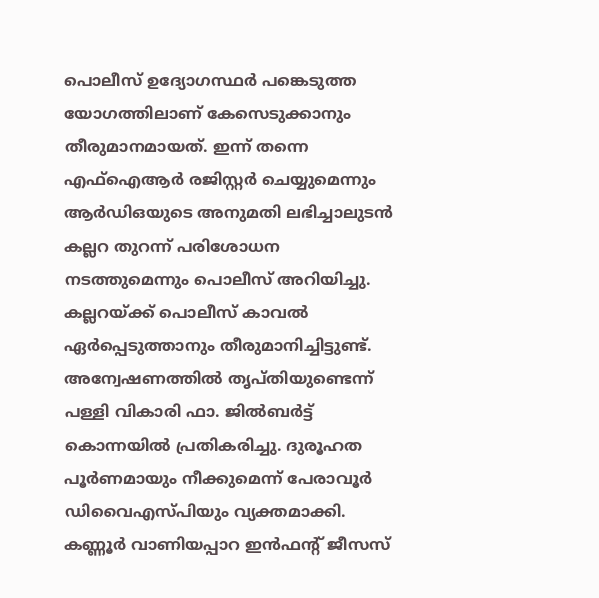പൊലീസ് ഉദ്യോഗസ്ഥർ പങ്കെടുത്ത യോഗത്തിലാണ് കേസെടുക്കാനും തീരുമാനമായത്. ഇന്ന് തന്നെ എഫ്ഐആർ രജിസ്റ്റർ ചെയ്യുമെന്നും ആർഡിഒയുടെ അനുമതി ലഭിച്ചാലുടൻ കല്ലറ തുറന്ന് പരിശോധന നടത്തുമെന്നും പൊലീസ് അറിയിച്ചു. കല്ലറയ്ക്ക് പൊലീസ് കാവൽ ഏർപ്പെടുത്താനും തീരുമാനിച്ചിട്ടുണ്ട്.
അന്വേഷണത്തിൽ തൃപ്തിയുണ്ടെന്ന് പള്ളി വികാരി ഫാ. ജിൽബർട്ട് കൊന്നയിൽ പ്രതികരിച്ചു. ദുരൂഹത പൂർണമായും നീക്കുമെന്ന് പേരാവൂർ ഡിവൈഎസ്പിയും വ്യക്തമാക്കി.
കണ്ണൂർ വാണിയപ്പാറ ഇൻഫന്റ് ജീസസ്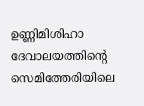ഉണ്ണിമിശിഹാ ദേവാലയത്തിന്റെ സെമിത്തേരിയിലെ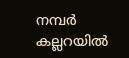നമ്പർ കല്ലറയിൽ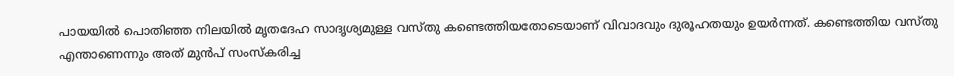പായയിൽ പൊതിഞ്ഞ നിലയിൽ മൃതദേഹ സാദൃശ്യമുള്ള വസ്തു കണ്ടെത്തിയതോടെയാണ് വിവാദവും ദുരൂഹതയും ഉയർന്നത്. കണ്ടെത്തിയ വസ്തു എന്താണെന്നും അത് മുൻപ് സംസ്കരിച്ച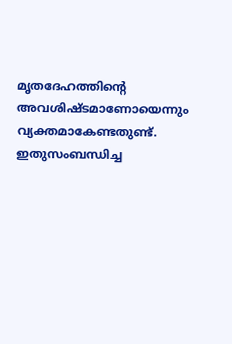മൃതദേഹത്തിന്റെ അവശിഷ്ടമാണോയെന്നും വ്യക്തമാകേണ്ടതുണ്ട്. ഇതുസംബന്ധിച്ച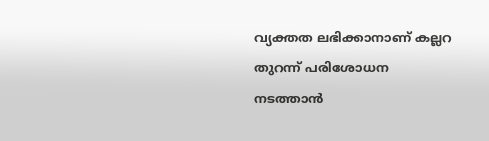വ്യക്തത ലഭിക്കാനാണ് കല്ലറ തുറന്ന് പരിശോധന നടത്താൻ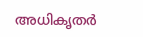അധികൃതർ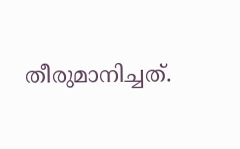തീരുമാനിച്ചത്.